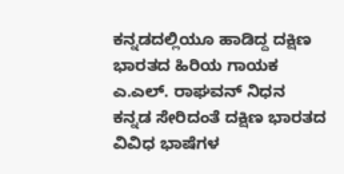ಕನ್ನಡದಲ್ಲಿಯೂ ಹಾಡಿದ್ದ ದಕ್ಷಿಣ ಭಾರತದ ಹಿರಿಯ ಗಾಯಕ ಎ.ಎಲ್. ರಾಘವನ್ ನಿಧನ
ಕನ್ನಡ ಸೇರಿದಂತೆ ದಕ್ಷಿಣ ಭಾರತದ ವಿವಿಧ ಭಾಷೆಗಳ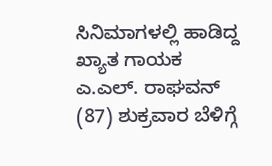ಸಿನಿಮಾಗಳಲ್ಲಿ ಹಾಡಿದ್ದ ಖ್ಯಾತ ಗಾಯಕ ಎ.ಎಲ್. ರಾಘವನ್ (87) ಶುಕ್ರವಾರ ಬೆಳಿಗ್ಗೆ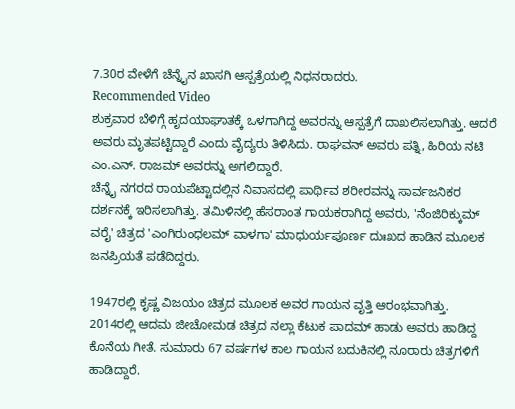7.30ರ ವೇಳೆಗೆ ಚೆನ್ನೈನ ಖಾಸಗಿ ಆಸ್ಪತ್ರೆಯಲ್ಲಿ ನಿಧನರಾದರು.
Recommended Video
ಶುಕ್ರವಾರ ಬೆಳಿಗ್ಗೆ ಹೃದಯಾಘಾತಕ್ಕೆ ಒಳಗಾಗಿದ್ದ ಅವರನ್ನು ಆಸ್ಪತ್ರೆಗೆ ದಾಖಲಿಸಲಾಗಿತ್ತು. ಆದರೆ ಅವರು ಮೃತಪಟ್ಟಿದ್ದಾರೆ ಎಂದು ವೈದ್ಯರು ತಿಳಿಸಿದು. ರಾಘವನ್ ಅವರು ಪತ್ನಿ, ಹಿರಿಯ ನಟಿ ಎಂ.ಎನ್. ರಾಜಮ್ ಅವರನ್ನು ಅಗಲಿದ್ದಾರೆ.
ಚೆನ್ನೈ ನಗರದ ರಾಯಪೆಟ್ಟಾದಲ್ಲಿನ ನಿವಾಸದಲ್ಲಿ ಪಾರ್ಥಿವ ಶರೀರವನ್ನು ಸಾರ್ವಜನಿಕರ ದರ್ಶನಕ್ಕೆ ಇರಿಸಲಾಗಿತ್ತು. ತಮಿಳಿನಲ್ಲಿ ಹೆಸರಾಂತ ಗಾಯಕರಾಗಿದ್ದ ಅವರು, 'ನೆಂಜಿರಿಕ್ಕುಮ್ ವರೈ' ಚಿತ್ರದ 'ಎಂಗಿರುಂಧಲಮ್ ವಾಳಗಾ' ಮಾಧುರ್ಯಪೂರ್ಣ ದುಃಖದ ಹಾಡಿನ ಮೂಲಕ ಜನಪ್ರಿಯತೆ ಪಡೆದಿದ್ದರು.

1947ರಲ್ಲಿ ಕೃಷ್ಣ ವಿಜಯಂ ಚಿತ್ರದ ಮೂಲಕ ಅವರ ಗಾಯನ ವೃತ್ತಿ ಆರಂಭವಾಗಿತ್ತು. 2014ರಲ್ಲಿ ಆದಮ ಜೀಚೋಮಡ ಚಿತ್ರದ ನಲ್ಲಾ ಕೆಟುಕ ಪಾದಮ್ ಹಾಡು ಅವರು ಹಾಡಿದ್ದ ಕೊನೆಯ ಗೀತೆ. ಸುಮಾರು 67 ವರ್ಷಗಳ ಕಾಲ ಗಾಯನ ಬದುಕಿನಲ್ಲಿ ನೂರಾರು ಚಿತ್ರಗಳಿಗೆ ಹಾಡಿದ್ದಾರೆ.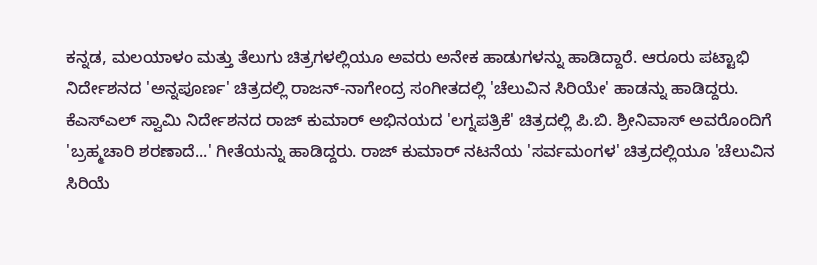ಕನ್ನಡ, ಮಲಯಾಳಂ ಮತ್ತು ತೆಲುಗು ಚಿತ್ರಗಳಲ್ಲಿಯೂ ಅವರು ಅನೇಕ ಹಾಡುಗಳನ್ನು ಹಾಡಿದ್ದಾರೆ. ಆರೂರು ಪಟ್ಟಾಭಿ ನಿರ್ದೇಶನದ 'ಅನ್ನಪೂರ್ಣ' ಚಿತ್ರದಲ್ಲಿ ರಾಜನ್-ನಾಗೇಂದ್ರ ಸಂಗೀತದಲ್ಲಿ 'ಚೆಲುವಿನ ಸಿರಿಯೇ' ಹಾಡನ್ನು ಹಾಡಿದ್ದರು.
ಕೆಎಸ್ಎಲ್ ಸ್ವಾಮಿ ನಿರ್ದೇಶನದ ರಾಜ್ ಕುಮಾರ್ ಅಭಿನಯದ 'ಲಗ್ನಪತ್ರಿಕೆ' ಚಿತ್ರದಲ್ಲಿ ಪಿ.ಬಿ. ಶ್ರೀನಿವಾಸ್ ಅವರೊಂದಿಗೆ 'ಬ್ರಹ್ಮಚಾರಿ ಶರಣಾದೆ...' ಗೀತೆಯನ್ನು ಹಾಡಿದ್ದರು. ರಾಜ್ ಕುಮಾರ್ ನಟನೆಯ 'ಸರ್ವಮಂಗಳ' ಚಿತ್ರದಲ್ಲಿಯೂ 'ಚೆಲುವಿನ ಸಿರಿಯೆ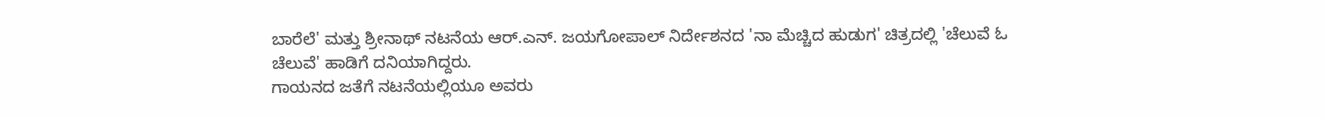ಬಾರೆಲೆ' ಮತ್ತು ಶ್ರೀನಾಥ್ ನಟನೆಯ ಆರ್.ಎನ್. ಜಯಗೋಪಾಲ್ ನಿರ್ದೇಶನದ 'ನಾ ಮೆಚ್ಚಿದ ಹುಡುಗ' ಚಿತ್ರದಲ್ಲಿ 'ಚೆಲುವೆ ಓ ಚೆಲುವೆ' ಹಾಡಿಗೆ ದನಿಯಾಗಿದ್ದರು.
ಗಾಯನದ ಜತೆಗೆ ನಟನೆಯಲ್ಲಿಯೂ ಅವರು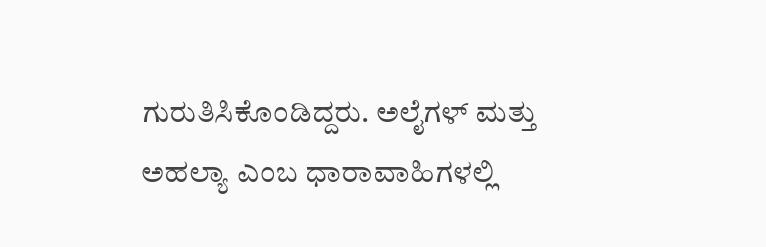ಗುರುತಿಸಿಕೊಂಡಿದ್ದರು. ಅಲೈಗಳ್ ಮತ್ತು ಅಹಲ್ಯಾ ಎಂಬ ಧಾರಾವಾಹಿಗಳಲ್ಲಿ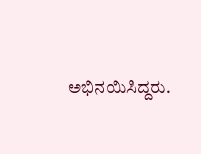ಅಭಿನಯಿಸಿದ್ದರು.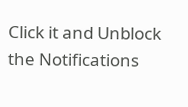Click it and Unblock the Notifications